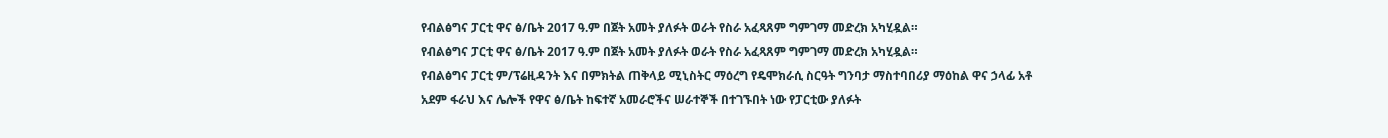የብልፅግና ፓርቲ ዋና ፅ/ቤት 2017 ዓ.ም በጀት አመት ያለፉት ወራት የስራ አፈጻጸም ግምገማ መድረክ አካሂዷል።
የብልፅግና ፓርቲ ዋና ፅ/ቤት 2017 ዓ.ም በጀት አመት ያለፉት ወራት የስራ አፈጻጸም ግምገማ መድረክ አካሂዷል።
የብልፅግና ፓርቲ ም/ፕሬዚዳንት እና በምክትል ጠቅላይ ሚኒስትር ማዕረግ የዴሞክራሲ ስርዓት ግንባታ ማስተባበሪያ ማዕከል ዋና ኃላፊ አቶ አደም ፋራህ እና ሌሎች የዋና ፅ/ቤት ከፍተኛ አመራሮችና ሠራተኞች በተገኙበት ነው የፓርቲው ያለፉት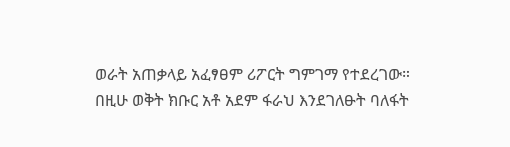ወራት አጠቃላይ አፈፃፀም ሪፖርት ግምገማ የተደረገው።
በዚሁ ወቅት ክቡር አቶ አደም ፋራህ እንደገለፁት ባለፋት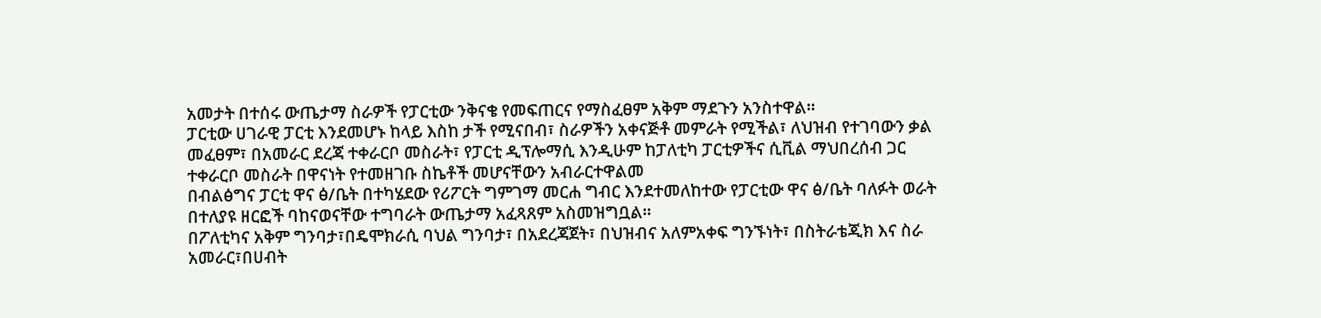አመታት በተሰሩ ውጤታማ ስራዎች የፓርቲው ንቅናቄ የመፍጠርና የማስፈፀም አቅም ማደጉን አንስተዋል።
ፓርቲው ሀገራዊ ፓርቲ እንደመሆኑ ከላይ እስከ ታች የሚናበብ፣ ስራዎችን አቀናጅቶ መምራት የሚችል፣ ለህዝብ የተገባውን ቃል መፈፀም፣ በአመራር ደረጃ ተቀራርቦ መስራት፣ የፓርቲ ዲፕሎማሲ እንዲሁም ከፓለቲካ ፓርቲዎችና ሲቪል ማህበረሰብ ጋር ተቀራርቦ መስራት በዋናነት የተመዘገቡ ስኬቶች መሆናቸውን አብራርተዋልመ
በብልፅግና ፓርቲ ዋና ፅ/ቤት በተካሄደው የሪፖርት ግምገማ መርሐ ግብር እንደተመለከተው የፓርቲው ዋና ፅ/ቤት ባለፉት ወራት በተለያዩ ዘርፎች ባከናወናቸው ተግባራት ውጤታማ አፈጻጸም አስመዝግቧል።
በፖለቲካና አቅም ግንባታ፣በዴሞክራሲ ባህል ግንባታ፣ በአደረጃጀት፣ በህዝብና አለምአቀፍ ግንኙነት፣ በስትራቴጂክ እና ስራ አመራር፣በሀብት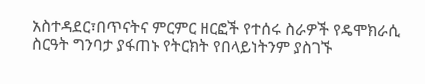አስተዳደር፣በጥናትና ምርምር ዘርፎች የተሰሩ ስራዎች የዴሞክራሲ ስርዓት ግንባታ ያፋጠኑ የትርክት የበላይነትንም ያስገኙ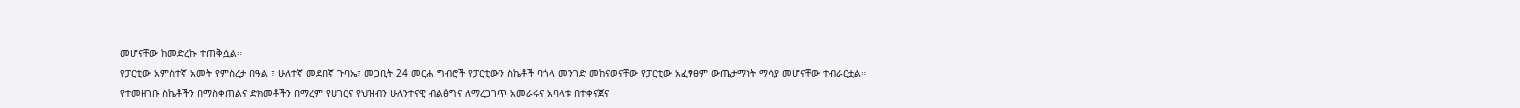መሆናቸው ከመድረኩ ተጠቅሷል።
የፓርቲው አምስተኛ አመት የምስረታ በዓል ፣ ሁለተኛ መደበኛ ጉባኤ፣ መጋቢት 24 መርሐ ግብሮች የፓርቲውን ስኬቶች ባጎላ መንገድ መከናወናቸው የፓርቲው አፈፃፀም ውጤታማነት ማሳያ መሆናቸው ተብራርቷል።
የተመዘገቡ ስኬቶችን በማስቀጠልና ድክመቶችን በማረም የሀገርና የህዝብን ሁለንተናዊ ብልፅግና ለማረጋገጥ አመራሩና አባላቱ በተቀናጀና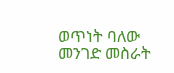ወጥነት ባለው መንገድ መስራት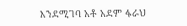እንደሚገባ አቶ አደም ፋራህ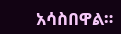አሳስበዋል።